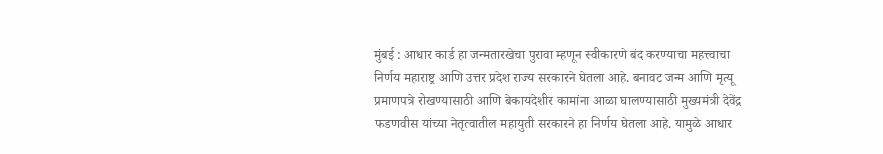मुंबई : आधार कार्ड हा जन्मतारखेचा पुरावा म्हणून स्वीकारणे बंद करण्याचा महत्त्वाचा निर्णय महाराष्ट्र आणि उत्तर प्रदेश राज्य सरकारने घेतला आहे. बनावट जन्म आणि मृत्यू प्रमाणपत्रे रोखण्यासाठी आणि बेकायदेशीर कामांना आळा घालण्यासाठी मुख्यमंत्री देवेंद्र फडणवीस यांच्या नेतृत्वातील महायुती सरकारने हा निर्णय घेतला आहे. यामुळे आधार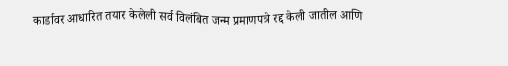कार्डावर आधारित तयार केलेली सर्व विलंबित जन्म प्रमाणपत्रे रद्द केली जातील आणि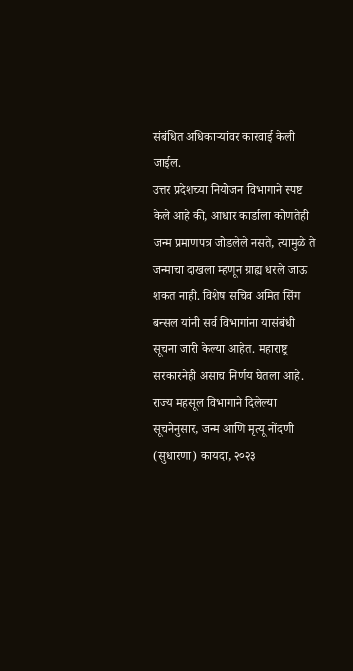संबंधित अधिकाऱ्यांवर कारवाई केली जाईल.
उत्तर प्रदेशच्या नियोजन विभागाने स्पष्ट केले आहे की, आधार कार्डाला कोणतेही जन्म प्रमाणपत्र जोडलेले नसते, त्यामुळे ते जन्माचा दाखला म्हणून ग्राह्य धरले जाऊ शकत नाही. विशेष सचिव अमित सिंग बन्सल यांनी सर्व विभागांना यासंबंधी सूचना जारी केल्या आहेत. महाराष्ट्र सरकारनेही असाच निर्णय घेतला आहे. राज्य महसूल विभागाने दिलेल्या सूचनेनुसार, जन्म आणि मृत्यू नोंदणी (सुधारणा) कायदा, २०२३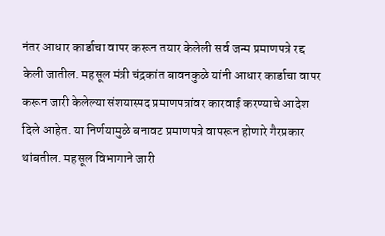नंतर आधार कार्डाचा वापर करून तयार केलेली सर्व जन्म प्रमाणपत्रे रद्द केली जातील. महसूल मंत्री चंद्रकांत बावनकुळे यांनी आधार कार्डाचा वापर करून जारी केलेल्या संशयास्पद प्रमाणपत्रांवर कारवाई करण्याचे आदेश दिले आहेत. या निर्णयामुळे बनावट प्रमाणपत्रे वापरून होणारे गैरप्रकार थांबतील. महसूल विभागाने जारी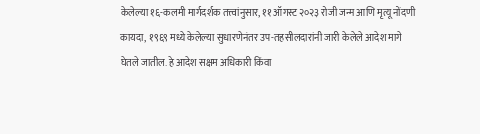केलेल्या १६-कलमी मार्गदर्शक तत्त्वांनुसार, ११ ऑगस्ट २०२३ रोजी जन्म आणि मृत्यू नोंदणी कायदा, १९६९ मध्ये केलेल्या सुधारणेनंतर उप-तहसीलदारांनी जारी केलेले आदेश मागे घेतले जातील. हे आदेश सक्षम अधिकारी किंवा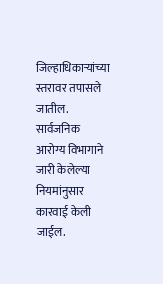जिल्हाधिकाऱ्यांच्या स्तरावर तपासले जातील. सार्वजनिक आरोग्य विभागाने जारी केलेल्या नियमांनुसार कारवाई केली जाईल.